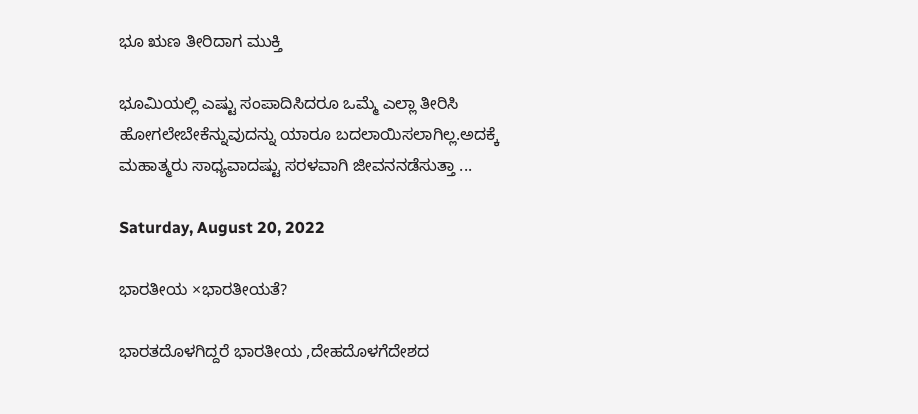ಭೂ ಋಣ ತೀರಿದಾಗ ಮುಕ್ತಿ

ಭೂಮಿಯಲ್ಲಿ ಎಷ್ಟು ಸಂಪಾದಿಸಿದರೂ ಒಮ್ಮೆ ಎಲ್ಲಾ ತೀರಿಸಿ ಹೋಗಲೇಬೇಕೆನ್ನುವುದನ್ನು ಯಾರೂ ಬದಲಾಯಿಸಲಾಗಿಲ್ಲ.ಅದಕ್ಕೆ ಮಹಾತ್ಮರು ಸಾಧ್ಯವಾದಷ್ಟು ಸರಳವಾಗಿ ಜೀವನ‌ನಡೆಸುತ್ತಾ ...

Saturday, August 20, 2022

ಭಾರತೀಯ ×ಭಾರತೀಯತೆ?

ಭಾರತದೊಳಗಿದ್ದರೆ ಭಾರತೀಯ ,ದೇಹದೊಳಗೆದೇಶದ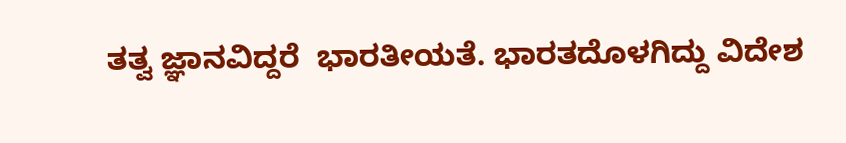ತತ್ವ ಜ್ಞಾನವಿದ್ದರೆ  ಭಾರತೀಯತೆ. ಭಾರತದೊಳಗಿದ್ದು ವಿದೇಶ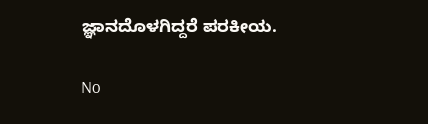ಜ್ಞಾನದೊಳಗಿದ್ದರೆ ಪರಕೀಯ.

No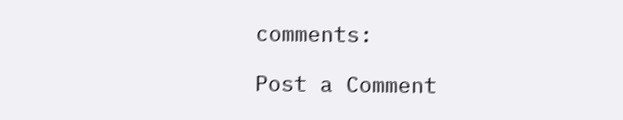comments:

Post a Comment